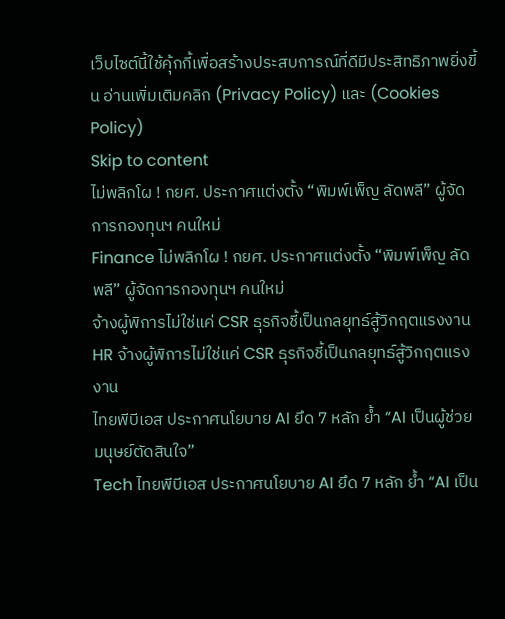เว็บไซต์นี้ใช้คุ้กกี้เพื่อสร้างประสบการณ์ที่ดีมีประสิทธิภาพยิ่งขี้น อ่านเพิ่มเติมคลิก (Privacy Policy) และ (Cookies Policy)
Skip to content
ไม่พลิกโผ ! กยศ. ประกาศแต่งตั้ง “พิมพ์เพ็ญ ลัดพลี” ผู้จัดการกองทุนฯ คนใหม่
Finance ไม่พลิกโผ ! กยศ. ประกาศแต่งตั้ง “พิมพ์เพ็ญ ลัดพลี” ผู้จัดการกองทุนฯ คนใหม่
จ้างผู้พิการไม่ใช่แค่ CSR ธุรกิจชี้เป็นกลยุทธ์สู้วิกฤตแรงงาน
HR จ้างผู้พิการไม่ใช่แค่ CSR ธุรกิจชี้เป็นกลยุทธ์สู้วิกฤตแรงงาน
ไทยพีบีเอส ประกาศนโยบาย AI ยึด 7 หลัก ย้ำ “AI เป็นผู้ช่วย มนุษย์ตัดสินใจ”
Tech ไทยพีบีเอส ประกาศนโยบาย AI ยึด 7 หลัก ย้ำ “AI เป็น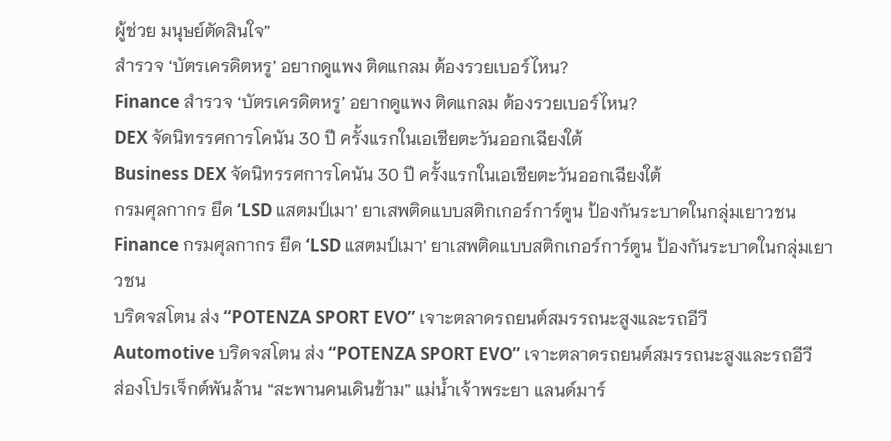ผู้ช่วย มนุษย์ตัดสินใจ”
สำรวจ ‘บัตรเครดิตหรู’ อยากดูแพง ติดแกลม ต้องรวยเบอร์ไหน?
Finance สำรวจ ‘บัตรเครดิตหรู’ อยากดูแพง ติดแกลม ต้องรวยเบอร์ไหน?
DEX จัดนิทรรศการโคนัน 30 ปี ครั้งแรกในเอเชียตะวันออกเฉียงใต้
Business DEX จัดนิทรรศการโคนัน 30 ปี ครั้งแรกในเอเชียตะวันออกเฉียงใต้
กรมศุลกากร ยึด ‘LSD แสตมป์เมา’ ยาเสพติดแบบสติกเกอร์การ์ตูน ป้องกันระบาดในกลุ่มเยาวชน
Finance กรมศุลกากร ยึด ‘LSD แสตมป์เมา’ ยาเสพติดแบบสติกเกอร์การ์ตูน ป้องกันระบาดในกลุ่มเยาวชน
บริดจสโตน ส่ง “POTENZA SPORT EVO” เจาะตลาดรถยนต์สมรรถนะสูงและรถอีวี
Automotive บริดจสโตน ส่ง “POTENZA SPORT EVO” เจาะตลาดรถยนต์สมรรถนะสูงและรถอีวี
ส่องโปรเจ็กต์พันล้าน “สะพานคนเดินข้าม” แม่น้ำเจ้าพระยา แลนด์มาร์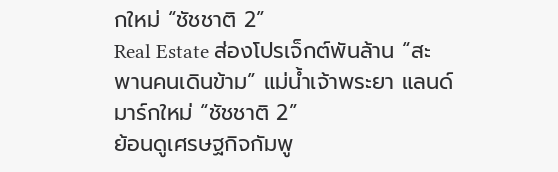กใหม่ “ชัชชาติ 2”
Real Estate ส่องโปรเจ็กต์พันล้าน “สะพานคนเดินข้าม” แม่น้ำเจ้าพระยา แลนด์มาร์กใหม่ “ชัชชาติ 2”
ย้อนดูเศรษฐกิจกัมพู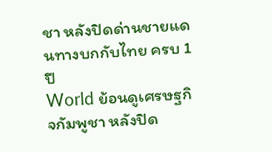ชา หลังปิดด่านชายแดนทางบกกับไทย ครบ 1 ปี
World ย้อนดูเศรษฐกิจกัมพูชา หลังปิด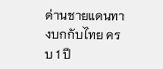ด่านชายแดนทางบกกับไทย ครบ 1 ปี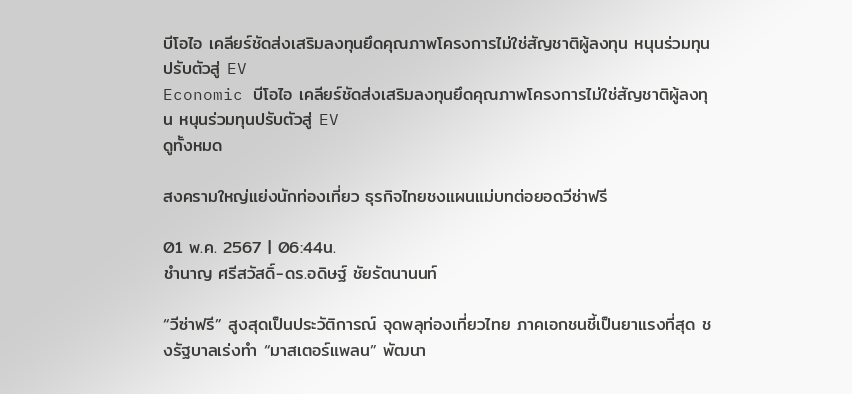บีโอไอ เคลียร์ชัดส่งเสริมลงทุนยึดคุณภาพโครงการไม่ใช่สัญชาติผู้ลงทุน หนุนร่วมทุนปรับตัวสู่ EV
Economic บีโอไอ เคลียร์ชัดส่งเสริมลงทุนยึดคุณภาพโครงการไม่ใช่สัญชาติผู้ลงทุน หนุนร่วมทุนปรับตัวสู่ EV
ดูทั้งหมด

สงครามใหญ่แย่งนักท่องเที่ยว ธุรกิจไทยชงแผนแม่บทต่อยอดวีซ่าฟรี

01 พ.ค. 2567 | 06:44น.
ชำนาญ ศรีสวัสดิ์-ดร.อดิษฐ์ ชัยรัตนานนท์

“วีซ่าฟรี” สูงสุดเป็นประวัติการณ์ จุดพลุท่องเที่ยวไทย ภาคเอกชนชี้เป็นยาแรงที่สุด ชงรัฐบาลเร่งทำ “มาสเตอร์แพลน” พัฒนา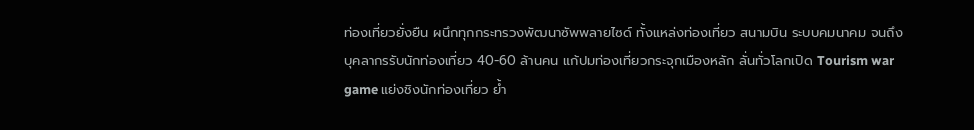ท่องเที่ยวยั่งยืน ผนึกทุกกระทรวงพัฒนาซัพพลายไซด์ ทั้งแหล่งท่องเที่ยว สนามบิน ระบบคมนาคม จนถึงบุคลากรรับนักท่องเที่ยว 40-60 ล้านคน แก้ปมท่องเที่ยวกระจุกเมืองหลัก ลั่นทั่วโลกเปิด Tourism war game แย่งชิงนักท่องเที่ยว ย้ำ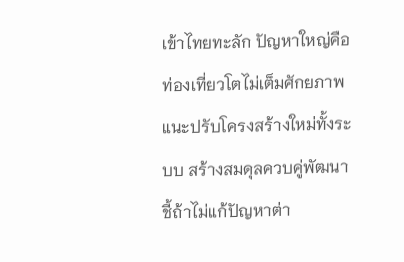เข้าไทยทะลัก ปัญหาใหญ่คือท่องเที่ยวโตไม่เต็มศักยภาพ แนะปรับโครงสร้างใหม่ทั้งระบบ สร้างสมดุลควบคู่พัฒนา ชี้ถ้าไม่แก้ปัญหาต่า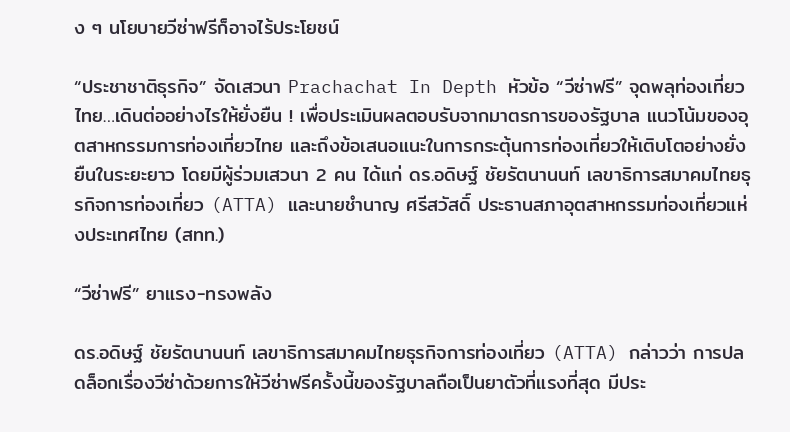ง ๆ นโยบายวีซ่าฟรีก็อาจไร้ประโยชน์

“ประชาชาติธุรกิจ” จัดเสวนา Prachachat In Depth หัวข้อ “วีซ่าฟรี” จุดพลุท่องเที่ยวไทย…เดินต่ออย่างไรให้ยั่งยืน ! เพื่อประเมินผลตอบรับจากมาตรการของรัฐบาล แนวโน้มของอุตสาหกรรมการท่องเที่ยวไทย และถึงข้อเสนอแนะในการกระตุ้นการท่องเที่ยวให้เติบโตอย่างยั่งยืนในระยะยาว โดยมีผู้ร่วมเสวนา 2 คน ได้แก่ ดร.อดิษฐ์ ชัยรัตนานนท์ เลขาธิการสมาคมไทยธุรกิจการท่องเที่ยว (ATTA) และนายชำนาญ ศรีสวัสดิ์ ประธานสภาอุตสาหกรรมท่องเที่ยวแห่งประเทศไทย (สทท.)

“วีซ่าฟรี” ยาแรง-ทรงพลัง

ดร.อดิษฐ์ ชัยรัตนานนท์ เลขาธิการสมาคมไทยธุรกิจการท่องเที่ยว (ATTA) กล่าวว่า การปลดล็อกเรื่องวีซ่าด้วยการให้วีซ่าฟรีครั้งนี้ของรัฐบาลถือเป็นยาตัวที่แรงที่สุด มีประ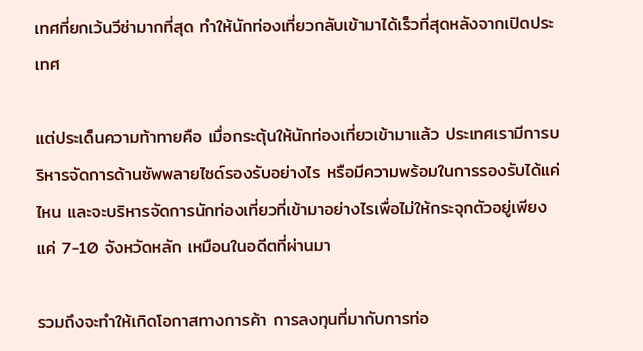เทศที่ยกเว้นวีซ่ามากที่สุด ทำให้นักท่องเที่ยวกลับเข้ามาได้เร็วที่สุดหลังจากเปิดประเทศ

แต่ประเด็นความท้าทายคือ เมื่อกระตุ้นให้นักท่องเที่ยวเข้ามาแล้ว ประเทศเรามีการบริหารจัดการด้านซัพพลายไซด์รองรับอย่างไร หรือมีความพร้อมในการรองรับได้แค่ไหน และจะบริหารจัดการนักท่องเที่ยวที่เข้ามาอย่างไรเพื่อไม่ให้กระจุกตัวอยู่เพียงแค่ 7-10 จังหวัดหลัก เหมือนในอดีตที่ผ่านมา

รวมถึงจะทำให้เกิดโอกาสทางการค้า การลงทุนที่มากับการท่อ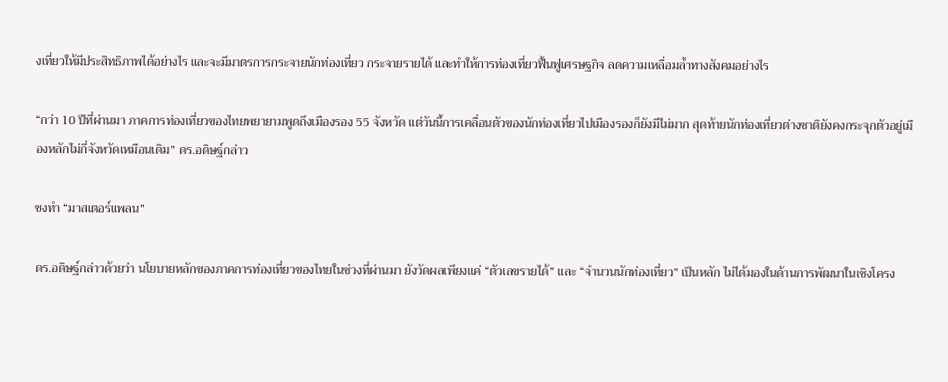งเที่ยวให้มีประสิทธิภาพได้อย่างไร และจะมีมาตรการกระจายนักท่องเที่ยว กระจายรายได้ และทำให้การท่องเที่ยวฟื้นฟูเศรษฐกิจ ลดความเหลื่อมล้ำทางสังคมอย่างไร

“กว่า 10 ปีที่ผ่านมา ภาคการท่องเที่ยวของไทยพยายามพูดถึงเมืองรอง 55 จังหวัด แต่วันนี้การเคลื่อนตัวของนักท่องเที่ยวไปเมืองรองก็ยังมีไม่มาก สุดท้ายนักท่องเที่ยวต่างชาติยังคงกระจุกตัวอยู่เมืองหลักไม่กี่จังหวัดเหมือนเดิม” ดร.อดิษฐ์กล่าว

ชงทำ “มาสเตอร์แพลน”

ดร.อดิษฐ์กล่าวด้วยว่า นโยบายหลักของภาคการท่องเที่ยวของไทยในช่วงที่ผ่านมา ยังวัดผลเพียงแค่ “ตัวเลขรายได้” และ “จำนวนนักท่องเที่ยว” เป็นหลัก ไม่ได้มองในด้านการพัฒนาในเชิงโครง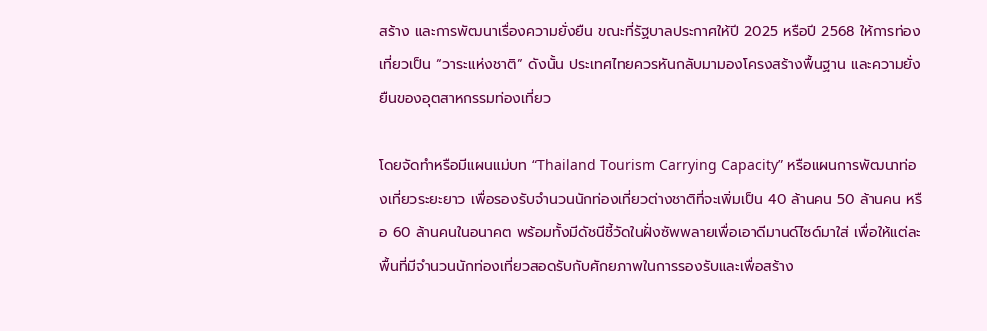สร้าง และการพัฒนาเรื่องความยั่งยืน ขณะที่รัฐบาลประกาศให้ปี 2025 หรือปี 2568 ให้การท่องเที่ยวเป็น “วาระแห่งชาติ” ดังนั้น ประเทศไทยควรหันกลับมามองโครงสร้างพื้นฐาน และความยั่งยืนของอุตสาหกรรมท่องเที่ยว

โดยจัดทำหรือมีแผนแม่บท “Thailand Tourism Carrying Capacity” หรือแผนการพัฒนาท่องเที่ยวระยะยาว เพื่อรองรับจำนวนนักท่องเที่ยวต่างชาติที่จะเพิ่มเป็น 40 ล้านคน 50 ล้านคน หรือ 60 ล้านคนในอนาคต พร้อมทั้งมีดัชนีชี้วัดในฝั่งซัพพลายเพื่อเอาดีมานด์ไซด์มาใส่ เพื่อให้แต่ละพื้นที่มีจำนวนนักท่องเที่ยวสอดรับกับศักยภาพในการรองรับและเพื่อสร้าง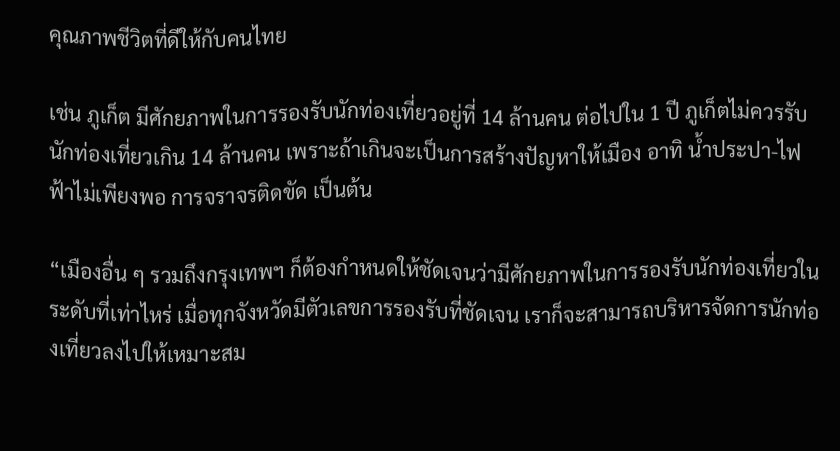คุณภาพชีวิตที่ดีให้กับคนไทย

เช่น ภูเก็ต มีศักยภาพในการรองรับนักท่องเที่ยวอยู่ที่ 14 ล้านคน ต่อไปใน 1 ปี ภูเก็ตไม่ควรรับนักท่องเที่ยวเกิน 14 ล้านคน เพราะถ้าเกินจะเป็นการสร้างปัญหาให้เมือง อาทิ น้ำประปา-ไฟฟ้าไม่เพียงพอ การจราจรติดขัด เป็นต้น

“เมืองอื่น ๆ รวมถึงกรุงเทพฯ ก็ต้องกำหนดให้ชัดเจนว่ามีศักยภาพในการรองรับนักท่องเที่ยวในระดับที่เท่าไหร่ เมื่อทุกจังหวัดมีตัวเลขการรองรับที่ชัดเจน เราก็จะสามารถบริหารจัดการนักท่องเที่ยวลงไปให้เหมาะสม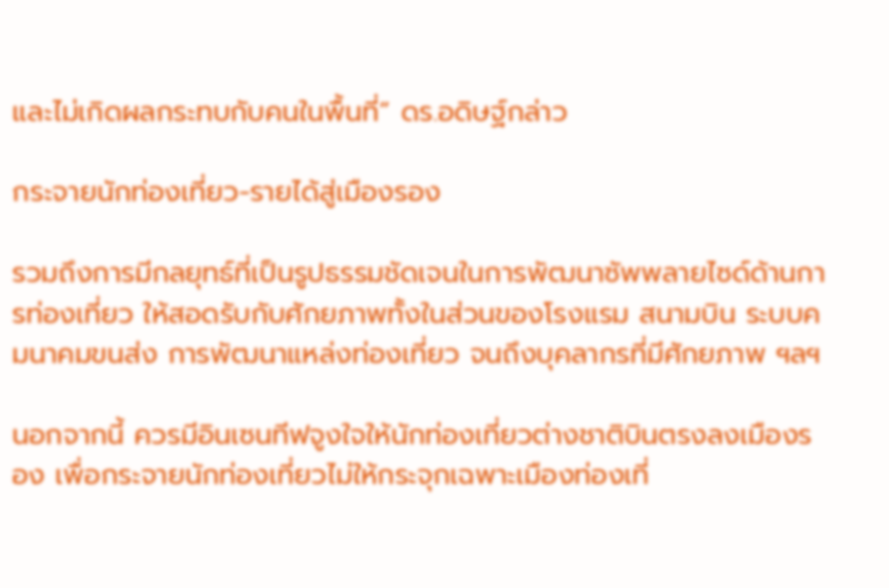และไม่เกิดผลกระทบกับคนในพื้นที่” ดร.อดิษฐ์กล่าว

กระจายนักท่องเที่ยว-รายได้สู่เมืองรอง

รวมถึงการมีกลยุทธ์ที่เป็นรูปธรรมชัดเจนในการพัฒนาซัพพลายไซด์ด้านการท่องเที่ยว ให้สอดรับกับศักยภาพทั้งในส่วนของโรงแรม สนามบิน ระบบคมนาคมขนส่ง การพัฒนาแหล่งท่องเที่ยว จนถึงบุคลากรที่มีศักยภาพ ฯลฯ

นอกจากนี้ ควรมีอินเซนทีฟจูงใจให้นักท่องเที่ยวต่างชาติบินตรงลงเมืองรอง เพื่อกระจายนักท่องเที่ยวไม่ให้กระจุกเฉพาะเมืองท่องเที่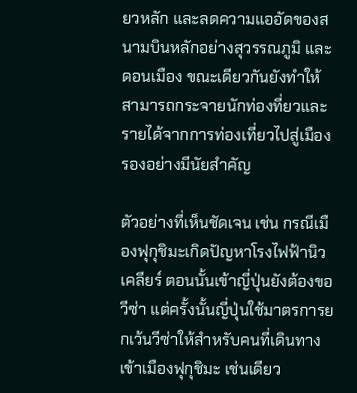ยวหลัก และลดความแออัดของสนามบินหลักอย่างสุวรรณภูมิ และดอนเมือง ขณะเดียวกันยังทำให้สามารถกระจายนักท่องที่ยวและรายได้จากการท่องเที่ยวไปสู่เมืองรองอย่างมีนัยสำคัญ

ตัวอย่างที่เห็นชัดเจน เช่น กรณีเมืองฟุกุชิมะเกิดปัญหาโรงไฟฟ้านิวเคลียร์ ตอนนั้นเข้าญี่ปุ่นยังต้องขอวีซ่า แต่ครั้งนั้นญี่ปุ่นใช้มาตรการยกเว้นวีซ่าให้สำหรับคนที่เดินทางเข้าเมืองฟุกุชิมะ เช่นเดียว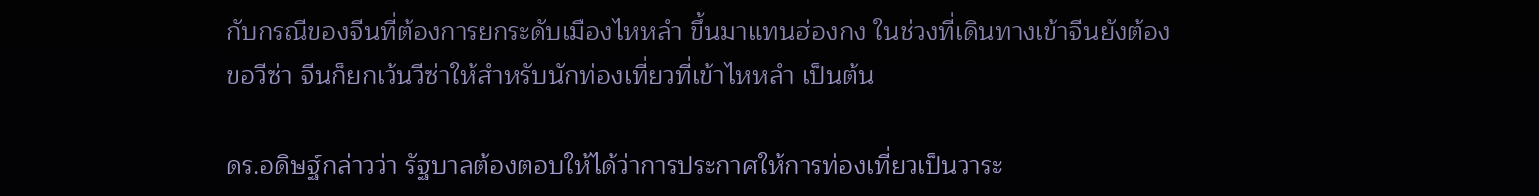กับกรณีของจีนที่ต้องการยกระดับเมืองไหหลำ ขึ้นมาแทนฮ่องกง ในช่วงที่เดินทางเข้าจีนยังต้องขอวีซ่า จีนก็ยกเว้นวีซ่าให้สำหรับนักท่องเที่ยวที่เข้าไหหลำ เป็นต้น

ดร.อดิษฐ์กล่าวว่า รัฐบาลต้องตอบให้ได้ว่าการประกาศให้การท่องเที่ยวเป็นวาระ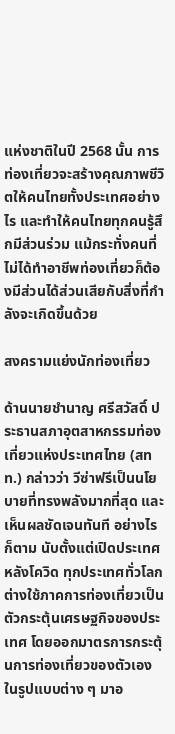แห่งชาติในปี 2568 นั้น การท่องเที่ยวจะสร้างคุณภาพชีวิตให้คนไทยทั้งประเทศอย่างไร และทำให้คนไทยทุกคนรู้สึกมีส่วนร่วม แม้กระทั่งคนที่ไม่ได้ทำอาชีพท่องเที่ยวก็ต้องมีส่วนได้ส่วนเสียกับสิ่งที่กำลังจะเกิดขึ้นด้วย

สงครามแย่งนักท่องเที่ยว

ด้านนายชำนาญ ศรีสวัสดิ์ ประธานสภาอุตสาหกรรมท่องเที่ยวแห่งประเทศไทย (สทท.) กล่าวว่า วีซ่าฟรีเป็นนโยบายที่ทรงพลังมากที่สุด และเห็นผลชัดเจนทันที อย่างไรก็ตาม นับตั้งแต่เปิดประเทศหลังโควิด ทุกประเทศทั่วโลกต่างใช้ภาคการท่องเที่ยวเป็นตัวกระตุ้นเศรษฐกิจของประเทศ โดยออกมาตรการกระตุ้นการท่องเที่ยวของตัวเองในรูปแบบต่าง ๆ มาอ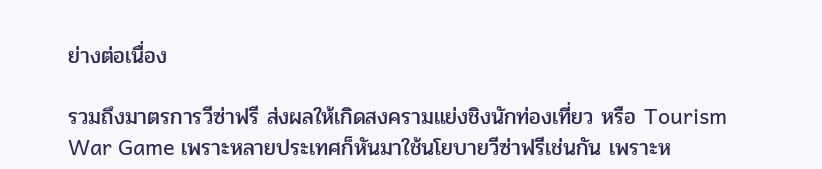ย่างต่อเนื่อง

รวมถึงมาตรการวีซ่าฟรี ส่งผลให้เกิดสงครามแย่งชิงนักท่องเที่ยว หรือ Tourism War Game เพราะหลายประเทศก็หันมาใช้นโยบายวีซ่าฟรีเช่นกัน เพราะห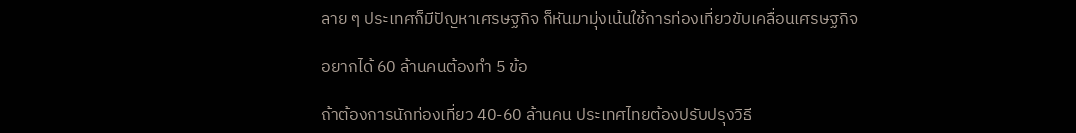ลาย ๆ ประเทศก็มีปัญหาเศรษฐกิจ ก็หันมามุ่งเน้นใช้การท่องเที่ยวขับเคลื่อนเศรษฐกิจ

อยากได้ 60 ล้านคนต้องทำ 5 ข้อ

ถ้าต้องการนักท่องเที่ยว 40-60 ล้านคน ประเทศไทยต้องปรับปรุงวิธี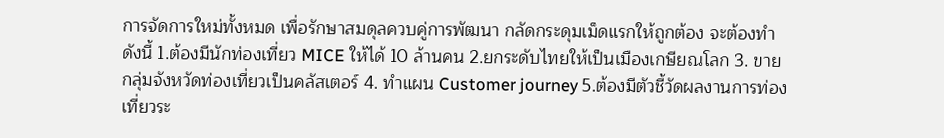การจัดการใหม่ทั้งหมด เพื่อรักษาสมดุลควบคู่การพัฒนา กลัดกระดุมเม็ดแรกให้ถูกต้อง จะต้องทำดังนี้ 1.ต้องมีนักท่องเที่ยว MICE ให้ได้ 10 ล้านคน 2.ยกระดับไทยให้เป็นเมืองเกษียณโลก 3. ขายกลุ่มจังหวัดท่องเที่ยวเป็นคลัสเตอร์ 4. ทำแผน Customer journey 5.ต้องมีตัวชี้วัดผลงานการท่องเที่ยวระ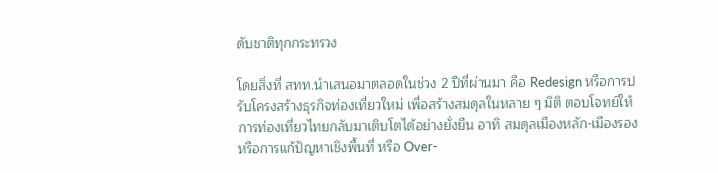ดับชาติทุกกระทรวง

โดยสิ่งที่ สทท.นำเสนอมาตลอดในช่วง 2 ปีที่ผ่านมา คือ Redesign หรือการปรับโครงสร้างธุรกิจท่องเที่ยวใหม่ เพื่อสร้างสมดุลในหลาย ๆ มิติ ตอบโจทย์ให้การท่องเที่ยวไทยกลับมาเติบโตได้อย่างยั่งยืน อาทิ สมดุลเมืองหลัก-เมืองรอง หรือการแก้ปัญหาเชิงพื้นที่ หรือ Over-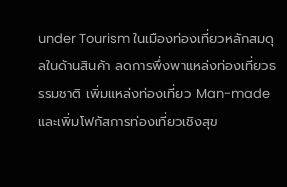under Tourism ในเมืองท่องเที่ยวหลักสมดุลในด้านสินค้า ลดการพึ่งพาแหล่งท่องเที่ยวธรรมชาติ เพิ่มแหล่งท่องเที่ยว Man-made และเพิ่มโฟกัสการท่องเที่ยวเชิงสุข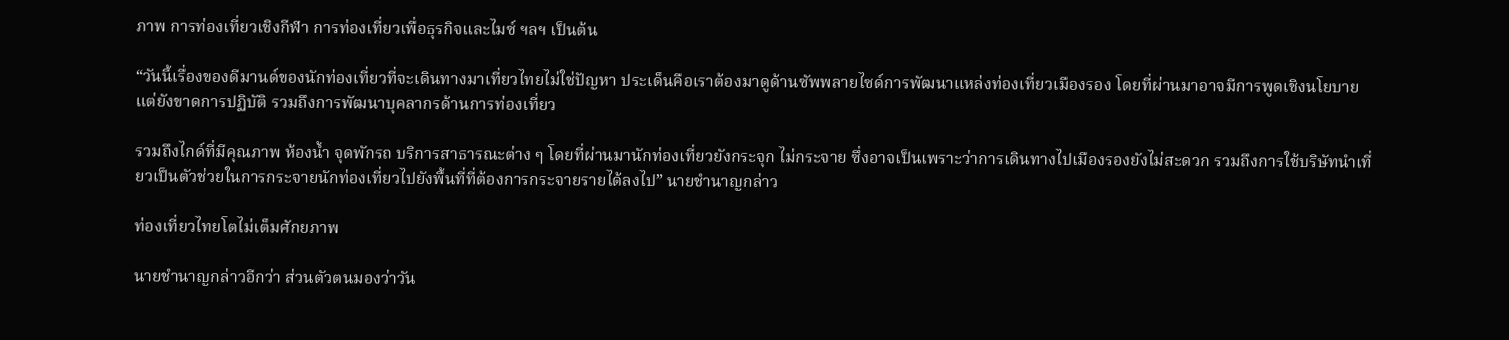ภาพ การท่องเที่ยวเชิงกีฬา การท่องเที่ยวเพื่อธุรกิจและไมซ์ ฯลฯ เป็นต้น

“วันนี้เรื่องของดีมานด์ของนักท่องเที่ยวที่จะเดินทางมาเที่ยวไทยไม่ใช่ปัญหา ประเด็นคือเราต้องมาดูด้านซัพพลายไซด์การพัฒนาแหล่งท่องเที่ยวเมืองรอง โดยที่ผ่านมาอาจมีการพูดเชิงนโยบาย แต่ยังขาดการปฏิบัติ รวมถึงการพัฒนาบุคลากรด้านการท่องเที่ยว

รวมถึงไกด์ที่มีคุณภาพ ห้องน้ำ จุดพักรถ บริการสาธารณะต่าง ๆ โดยที่ผ่านมานักท่องเที่ยวยังกระจุก ไม่กระจาย ซึ่งอาจเป็นเพราะว่าการเดินทางไปเมืองรองยังไม่สะดวก รวมถึงการใช้บริษัทนำเที่ยวเป็นตัวช่วยในการกระจายนักท่องเที่ยวไปยังพื้นที่ที่ต้องการกระจายรายได้ลงไป” นายชำนาญกล่าว

ท่องเที่ยวไทยโตไม่เต็มศักยภาพ

นายชำนาญกล่าวอีกว่า ส่วนตัวตนมองว่าวัน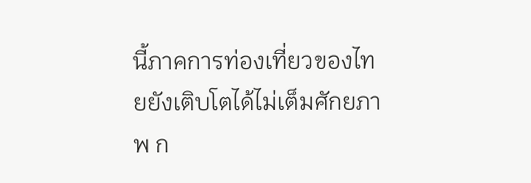นี้ภาคการท่องเที่ยวของไทยยังเติบโตได้ไม่เต็มศักยภาพ ก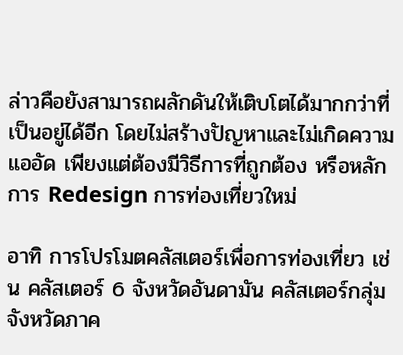ล่าวคือยังสามารถผลักดันให้เติบโตได้มากกว่าที่เป็นอยู่ได้อีก โดยไม่สร้างปัญหาและไม่เกิดความแออัด เพียงแต่ต้องมีวิธีการที่ถูกต้อง หรือหลักการ Redesign การท่องเที่ยวใหม่

อาทิ การโปรโมตคลัสเตอร์เพื่อการท่องเที่ยว เช่น คลัสเตอร์ 6 จังหวัดอันดามัน คลัสเตอร์กลุ่มจังหวัดภาค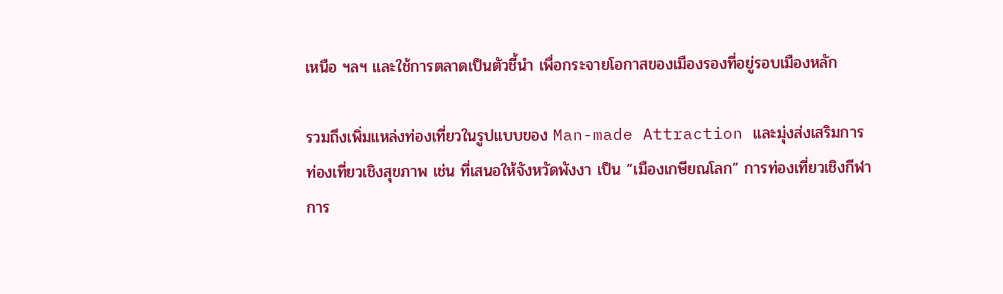เหนือ ฯลฯ และใช้การตลาดเป็นตัวชี้นำ เพื่อกระจายโอกาสของเมืองรองที่อยู่รอบเมืองหลัก

รวมถึงเพิ่มแหล่งท่องเที่ยวในรูปแบบของ Man-made Attraction และมุ่งส่งเสริมการท่องเที่ยวเชิงสุขภาพ เช่น ที่เสนอให้จังหวัดพังงา เป็น “เมืองเกษียณโลก” การท่องเที่ยวเชิงกีฬา การ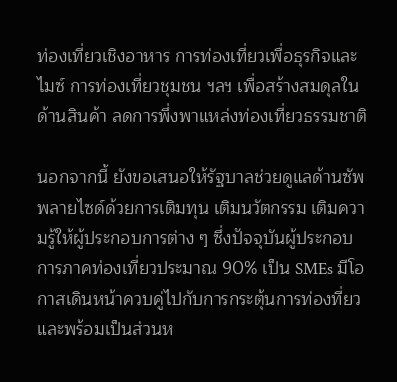ท่องเที่ยวเชิงอาหาร การท่องเที่ยวเพื่อธุรกิจและไมซ์ การท่องเที่ยวชุมชน ฯลฯ เพื่อสร้างสมดุลในด้านสินค้า ลดการพึ่งพาแหล่งท่องเที่ยวธรรมชาติ

นอกจากนี้ ยังขอเสนอให้รัฐบาลช่วยดูแลด้านซัพพลายไซด์ด้วยการเติมทุน เติมนวัตกรรม เติมความรู้ให้ผู้ประกอบการต่าง ๆ ซึ่งปัจจุบันผู้ประกอบการภาคท่องเที่ยวประมาณ 90% เป็น SMEs มีโอกาสเดินหน้าควบคู่ไปกับการกระตุ้นการท่องที่ยว และพร้อมเป็นส่วนห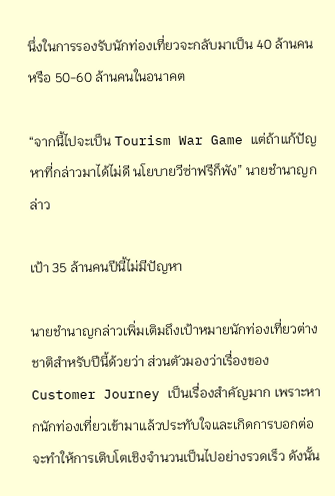นึ่งในการรองรับนักท่องเที่ยวจะกลับมาเป็น 40 ล้านคน หรือ 50-60 ล้านคนในอนาคต

“จากนี้ไปจะเป็น Tourism War Game แต่ถ้าแก้ปัญหาที่กล่าวมาได้ไม่ดี นโยบายวีซ่าฟรีก็พัง” นายชำนาญกล่าว

เป้า 35 ล้านคนปีนี้ไม่มีปัญหา

นายชำนาญกล่าวเพิ่มเติมถึงเป้าหมายนักท่องเที่ยวต่างชาติสำหรับปีนี้ด้วยว่า ส่วนตัวมองว่าเรื่องของ Customer Journey เป็นเรื่องสำคัญมาก เพราะหากนักท่องเที่ยวเข้ามาแล้วประทับใจและเกิดการบอกต่อ จะทำให้การเติบโตเชิงจำนวนเป็นไปอย่างรวดเร็ว ดังนั้น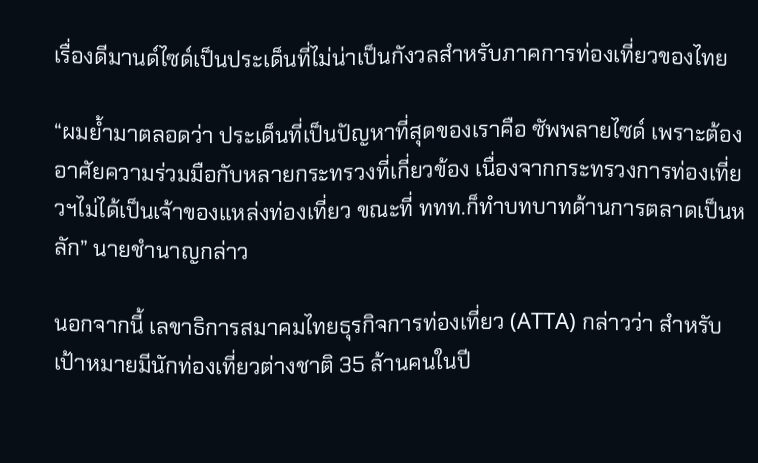เรื่องดีมานด์ไซด์เป็นประเด็นที่ไม่น่าเป็นกังวลสำหรับภาคการท่องเที่ยวของไทย

“ผมย้ำมาตลอดว่า ประเด็นที่เป็นปัญหาที่สุดของเราคือ ซัพพลายไซด์ เพราะต้องอาศัยความร่วมมือกับหลายกระทรวงที่เกี่ยวข้อง เนื่องจากกระทรวงการท่องเที่ยวฯไม่ได้เป็นเจ้าของแหล่งท่องเที่ยว ขณะที่ ททท.ก็ทำบทบาทด้านการตลาดเป็นหลัก” นายชำนาญกล่าว

นอกจากนี้ เลขาธิการสมาคมไทยธุรกิจการท่องเที่ยว (ATTA) กล่าวว่า สำหรับเป้าหมายมีนักท่องเที่ยวต่างชาติ 35 ล้านคนในปี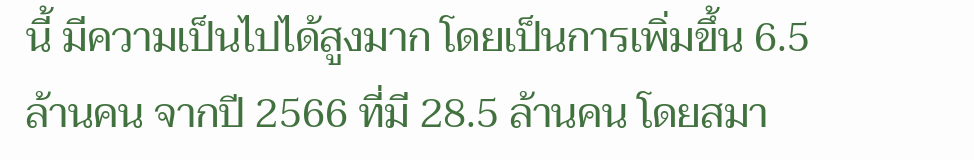นี้ มีความเป็นไปได้สูงมาก โดยเป็นการเพิ่มขึ้น 6.5 ล้านคน จากปี 2566 ที่มี 28.5 ล้านคน โดยสมา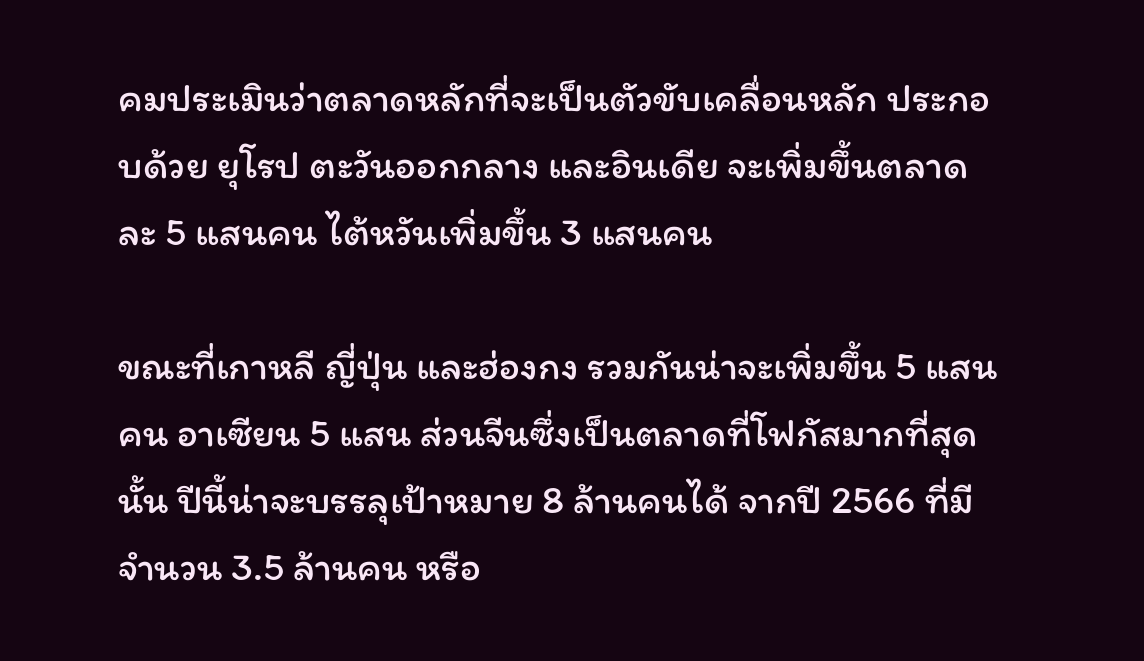คมประเมินว่าตลาดหลักที่จะเป็นตัวขับเคลื่อนหลัก ประกอบด้วย ยุโรป ตะวันออกกลาง และอินเดีย จะเพิ่มขึ้นตลาดละ 5 แสนคน ไต้หวันเพิ่มขึ้น 3 แสนคน

ขณะที่เกาหลี ญี่ปุ่น และฮ่องกง รวมกันน่าจะเพิ่มขึ้น 5 แสนคน อาเซียน 5 แสน ส่วนจีนซึ่งเป็นตลาดที่โฟกัสมากที่สุดนั้น ปีนี้น่าจะบรรลุเป้าหมาย 8 ล้านคนได้ จากปี 2566 ที่มีจำนวน 3.5 ล้านคน หรือ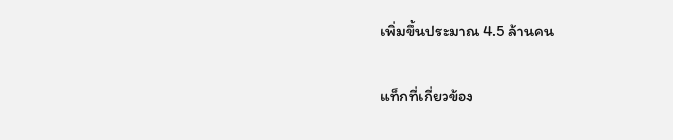เพิ่มขึ้นประมาณ 4.5 ล้านคน

แท็กที่เกี่ยวข้อง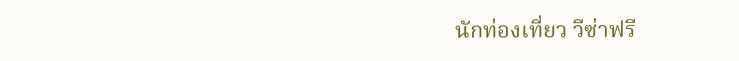นักท่องเที่ยว วีซ่าฟรี